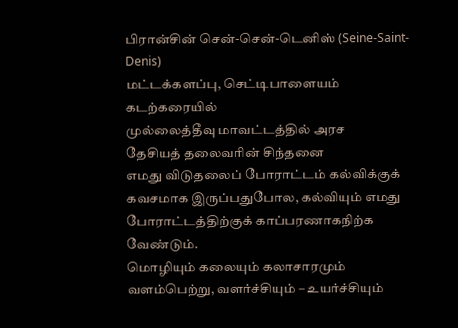பிரான்சின் சென்-சென்-டெனிஸ் (Seine-Saint-Denis)
மட்டக்களப்பு, செட்டிபாளையம் கடற்கரையில்
முல்லைத்தீவு மாவட்டத்தில் அரச
தேசியத் தலைவரின் சிந்தனை
எமது விடுதலைப் போராட்டம் கல்விக்குக் கவசமாக இருப்பதுபோல, கல்வியும் எமது போராட்டத்திற்குக் காப்பரணாகநிற்க வேண்டும்.
மொழியும் கலையும் கலாசாரமும் வளம்பெற்று, வளர்ச்சியும் – உயர்ச்சியும்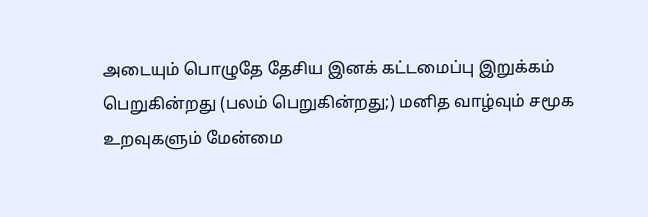அடையும் பொழுதே தேசிய இனக் கட்டமைப்பு இறுக்கம் பெறுகின்றது (பலம் பெறுகின்றது;) மனித வாழ்வும் சமூக உறவுகளும் மேன்மை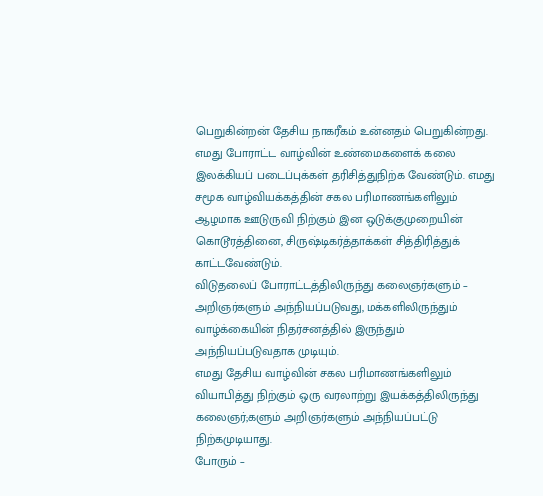பெறுகின்றன் தேசிய நாகரீகம் உன்னதம் பெறுகின்றது.
எமது போராட்ட வாழ்வின் உண்மைகளைக் கலை இலக்கியப் படைப்புக்கள் தரிசித்துநிற்க வேண்டும். எமது சமூக வாழ்வியக்கத்தின் சகல பரிமாணங்களிலும் ஆழமாக ஊடுருவி நிற்கும் இன ஒடுக்குமுறையின் கொடூரத்தினை, சிருஷ்டிகர்த்தாக்கள் சித்திரித்துக் காட்டவேண்டும்.
விடுதலைப் போராட்டத்திலிருந்து கலைஞர்களும் – அறிஞர்களும் அந்நியப்படுவது, மக்களிலிருந்தும் வாழ்க்கையின் நிதர்சனத்தில் இருந்தும் அந்நியப்படுவதாக முடியும்.
எமது தேசிய வாழ்வின் சகல பரிமாணங்களிலும் வியாபித்து நிற்கும் ஒரு வரலாற்று இயக்கத்திலிருந்து கலைஞர்;களும் அறிஞர்களும் அந்நியப்பட்டு நிற்கமுடியாது.
போரும் –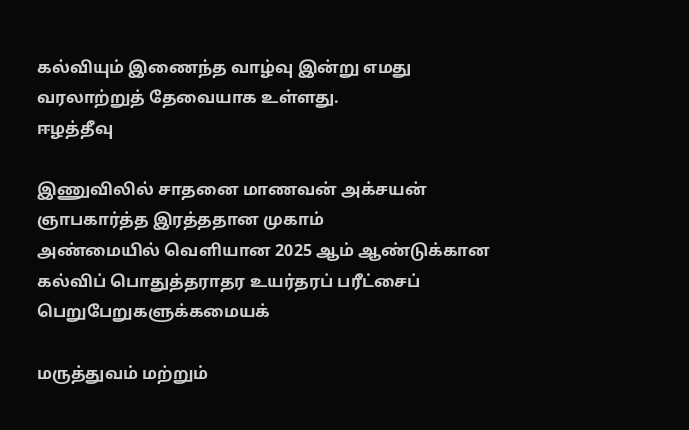கல்வியும் இணைந்த வாழ்வு இன்று எமது வரலாற்றுத் தேவையாக உள்ளது.
ஈழத்தீவு

இணுவிலில் சாதனை மாணவன் அக்சயன் ஞாபகார்த்த இரத்ததான முகாம்
அண்மையில் வெளியான 2025 ஆம் ஆண்டுக்கான கல்விப் பொதுத்தராதர உயர்தரப் பரீட்சைப் பெறுபேறுகளுக்கமையக்

மருத்துவம் மற்றும்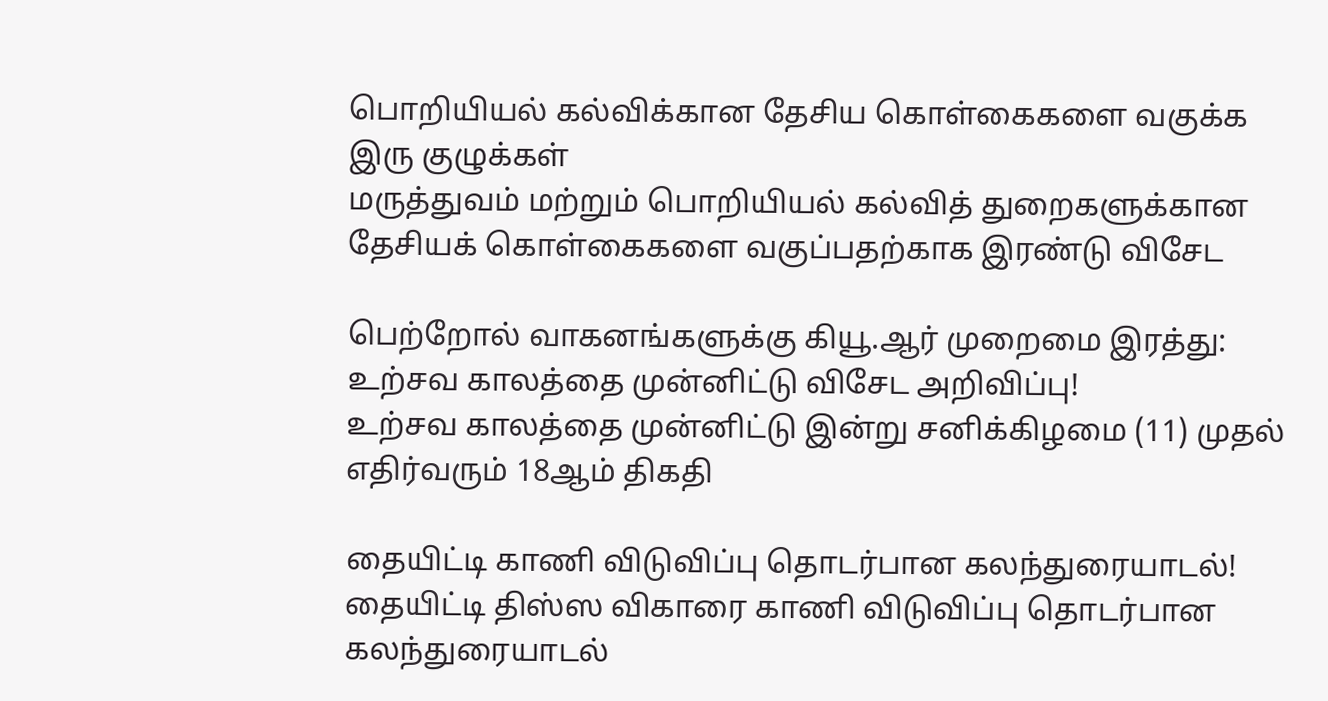பொறியியல் கல்விக்கான தேசிய கொள்கைகளை வகுக்க இரு குழுக்கள்
மருத்துவம் மற்றும் பொறியியல் கல்வித் துறைகளுக்கான தேசியக் கொள்கைகளை வகுப்பதற்காக இரண்டு விசேட

பெற்றோல் வாகனங்களுக்கு கியூ.ஆர் முறைமை இரத்து: உற்சவ காலத்தை முன்னிட்டு விசேட அறிவிப்பு!
உற்சவ காலத்தை முன்னிட்டு இன்று சனிக்கிழமை (11) முதல் எதிர்வரும் 18ஆம் திகதி

தையிட்டி காணி விடுவிப்பு தொடர்பான கலந்துரையாடல்!
தையிட்டி திஸ்ஸ விகாரை காணி விடுவிப்பு தொடர்பான கலந்துரையாடல்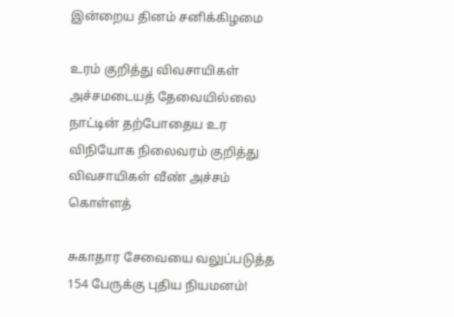இன்றைய தினம் சனிக்கிழமை

உரம் குறித்து விவசாயிகள் அச்சமடையத் தேவையில்லை
நாட்டின் தற்போதைய உர விநியோக நிலைவரம் குறித்து விவசாயிகள் வீண் அச்சம் கொள்ளத்

சுகாதார சேவையை வலுப்படுத்த 154 பேருக்கு புதிய நியமனம்!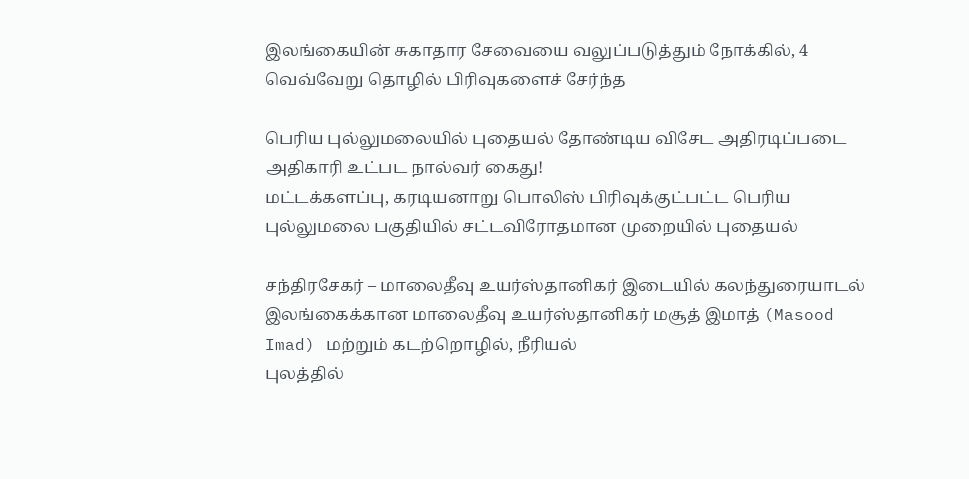இலங்கையின் சுகாதார சேவையை வலுப்படுத்தும் நோக்கில், 4 வெவ்வேறு தொழில் பிரிவுகளைச் சேர்ந்த

பெரிய புல்லுமலையில் புதையல் தோண்டிய விசேட அதிரடிப்படை அதிகாரி உட்பட நால்வர் கைது!
மட்டக்களப்பு, கரடியனாறு பொலிஸ் பிரிவுக்குட்பட்ட பெரிய புல்லுமலை பகுதியில் சட்டவிரோதமான முறையில் புதையல்

சந்திரசேகர் – மாலைதீவு உயர்ஸ்தானிகர் இடையில் கலந்துரையாடல்
இலங்கைக்கான மாலைதீவு உயர்ஸ்தானிகர் மசூத் இமாத் (Masood Imad) மற்றும் கடற்றொழில், நீரியல்
புலத்தில்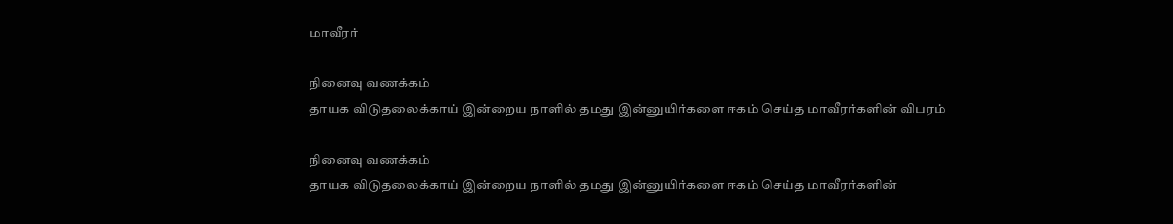மாவீரர்

நினைவு வணக்கம்
தாயக விடுதலைக்காய் இன்றைய நாளில் தமது இன்னுயிர்களை ஈகம் செய்த மாவீரர்களின் விபரம்

நினைவு வணக்கம்
தாயக விடுதலைக்காய் இன்றைய நாளில் தமது இன்னுயிர்களை ஈகம் செய்த மாவீரர்களின்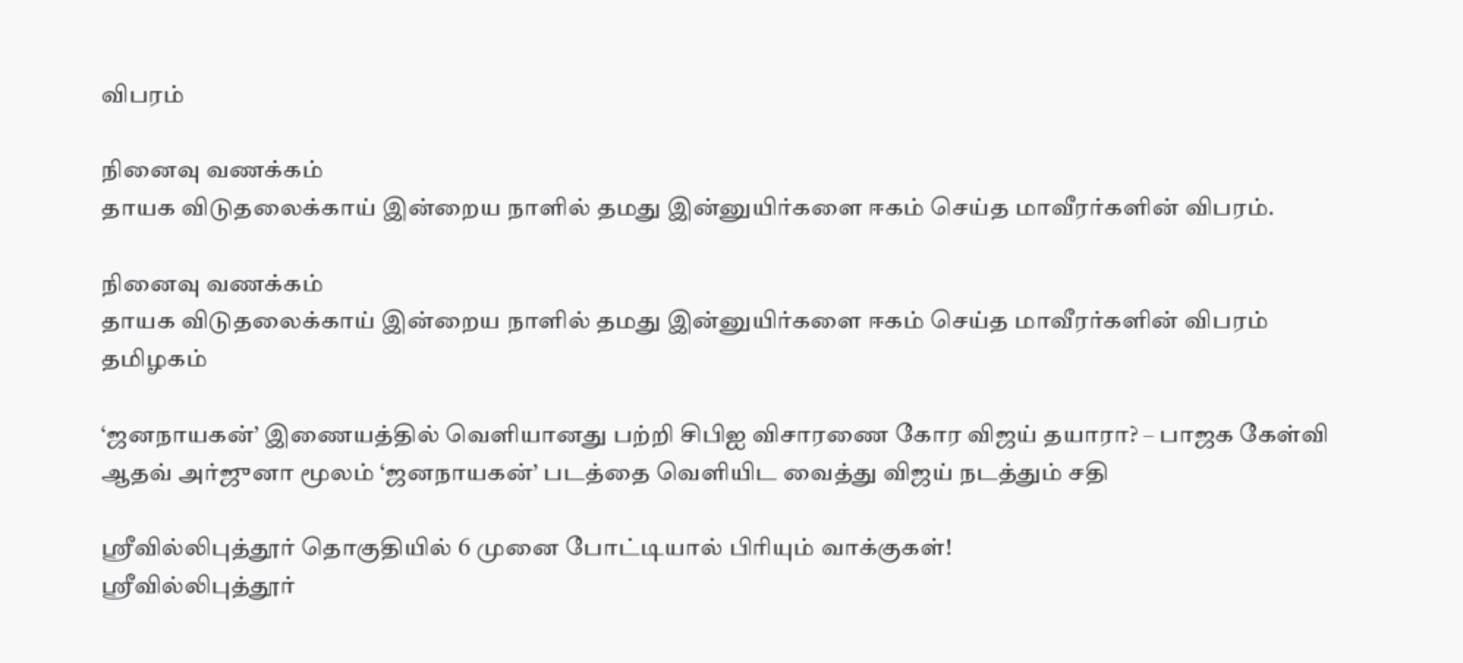விபரம்

நினைவு வணக்கம்
தாயக விடுதலைக்காய் இன்றைய நாளில் தமது இன்னுயிர்களை ஈகம் செய்த மாவீரர்களின் விபரம்.

நினைவு வணக்கம்
தாயக விடுதலைக்காய் இன்றைய நாளில் தமது இன்னுயிர்களை ஈகம் செய்த மாவீரர்களின் விபரம்
தமிழகம்

‘ஜனநாயகன்’ இணையத்தில் வெளியானது பற்றி சிபிஐ விசாரணை கோர விஜய் தயாரா? – பாஜக கேள்வி
ஆதவ் அர்ஜுனா மூலம் ‘ஜனநாயகன்’ படத்தை வெளியிட வைத்து விஜய் நடத்தும் சதி

ஸ்ரீவில்லிபுத்தூர் தொகுதியில் 6 முனை போட்டியால் பிரியும் வாக்குகள்!
ஸ்ரீவில்லிபுத்தூர்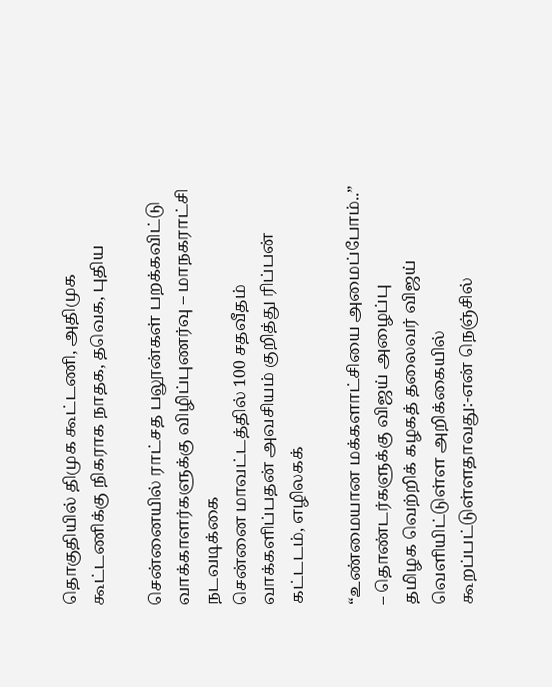தொகுதியில் திமுக கூட்டணி, அதிமுக கூட்டணிக்கு நிகராக நாதக, தவெக, புதிய

சென்னையில் ராட்சத பலூன்கள் பறக்கவிட்டு வாக்காளர்களுக்கு விழிப்புணர்வு – மாநகராட்சி நடவடிக்கை
சென்னை மாவட்டத்தில் 100 சதவீதம் வாக்களிப்பதன் அவசியம் குறித்து ரிப்பன் கட்டடம், எழிலகக்

“உண்மையான மக்களாட்சியை அமைப்போம்..” – தொண்டர்களுக்கு விஜய் அழைப்பு
தமிழக வெற்றிக் கழகத் தலைவர் விஜய் வெளியிட்டுள்ள அறிக்கையில் கூறப்பட்டுள்ளதாவது:-என் நெஞ்சில்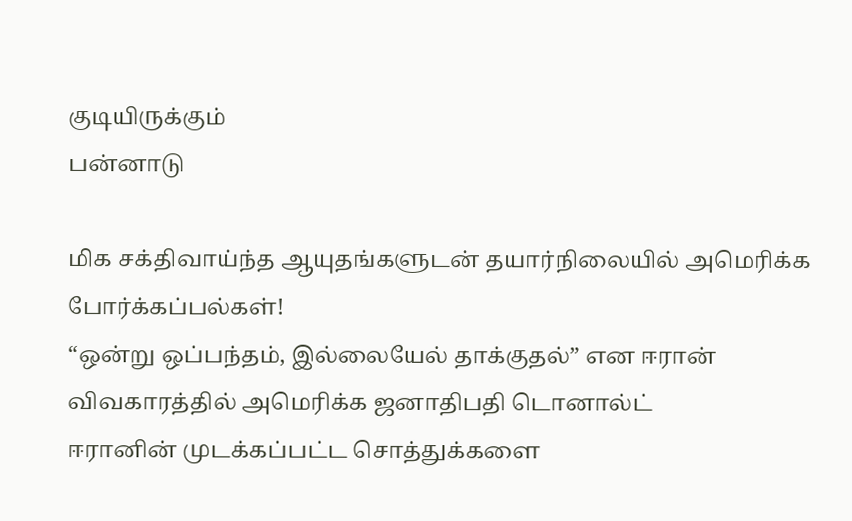குடியிருக்கும்
பன்னாடு

மிக சக்திவாய்ந்த ஆயுதங்களுடன் தயார்நிலையில் அமெரிக்க போர்க்கப்பல்கள்!
“ஒன்று ஒப்பந்தம், இல்லையேல் தாக்குதல்” என ஈரான் விவகாரத்தில் அமெரிக்க ஜனாதிபதி டொனால்ட்
ஈரானின் முடக்கப்பட்ட சொத்துக்களை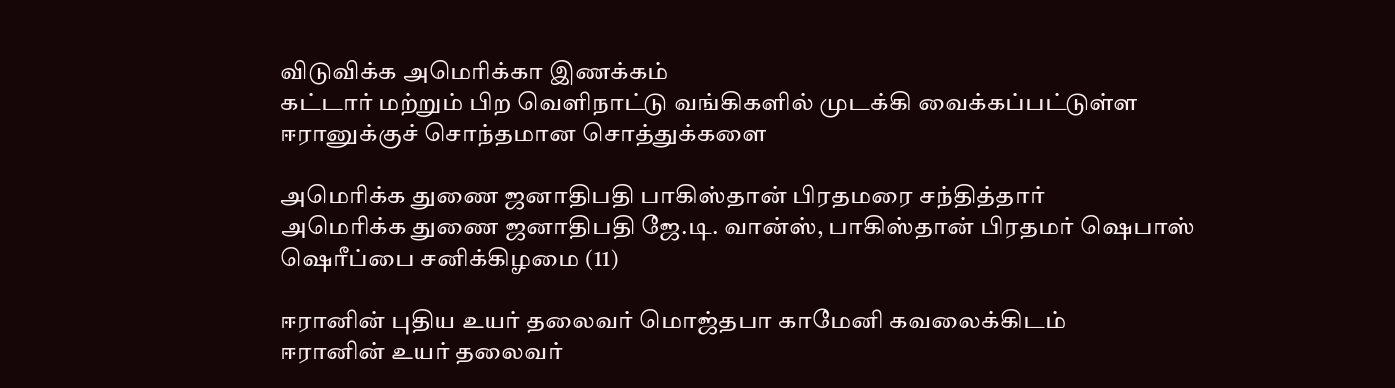விடுவிக்க அமெரிக்கா இணக்கம்
கட்டார் மற்றும் பிற வெளிநாட்டு வங்கிகளில் முடக்கி வைக்கப்பட்டுள்ள ஈரானுக்குச் சொந்தமான சொத்துக்களை

அமெரிக்க துணை ஜனாதிபதி பாகிஸ்தான் பிரதமரை சந்தித்தார்
அமெரிக்க துணை ஜனாதிபதி ஜே.டி. வான்ஸ், பாகிஸ்தான் பிரதமர் ஷெபாஸ் ஷெரீப்பை சனிக்கிழமை (11)

ஈரானின் புதிய உயர் தலைவர் மொஜ்தபா காமேனி கவலைக்கிடம்
ஈரானின் உயர் தலைவர்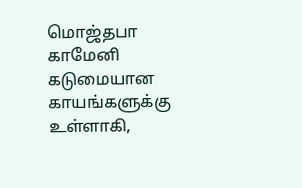மொஜ்தபா காமேனி கடுமையான காயங்களுக்கு உள்ளாகி,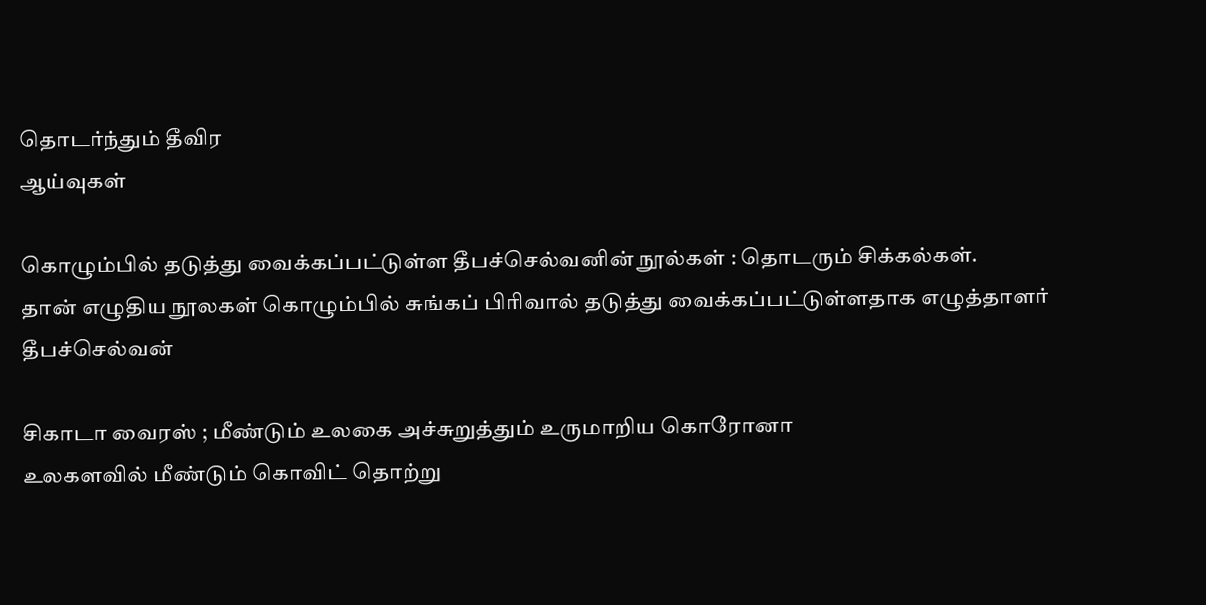தொடர்ந்தும் தீவிர
ஆய்வுகள்

கொழும்பில் தடுத்து வைக்கப்பட்டுள்ள தீபச்செல்வனின் நூல்கள் : தொடரும் சிக்கல்கள்.
தான் எழுதிய நூலகள் கொழும்பில் சுங்கப் பிரிவால் தடுத்து வைக்கப்பட்டுள்ளதாக எழுத்தாளர் தீபச்செல்வன்

சிகாடா வைரஸ் ; மீண்டும் உலகை அச்சுறுத்தும் உருமாறிய கொரோனா
உலகளவில் மீண்டும் கொவிட் தொற்று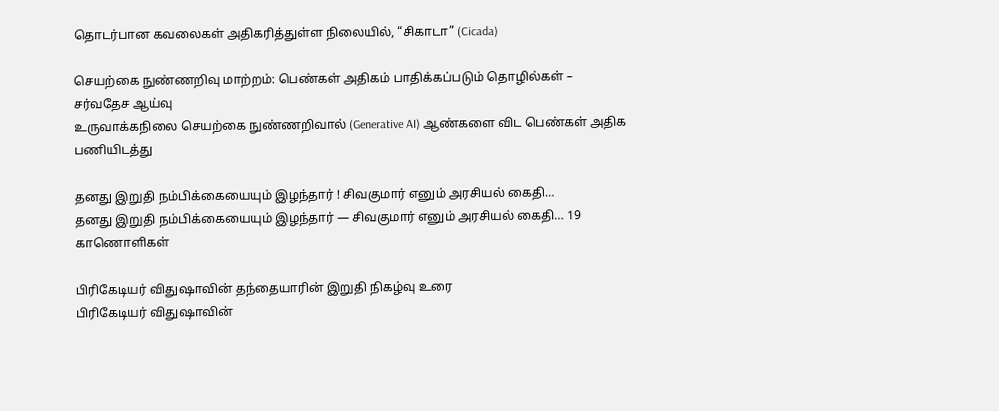தொடர்பான கவலைகள் அதிகரித்துள்ள நிலையில், “சிகாடா” (Cicada)

செயற்கை நுண்ணறிவு மாற்றம்: பெண்கள் அதிகம் பாதிக்கப்படும் தொழில்கள் – சர்வதேச ஆய்வு
உருவாக்கநிலை செயற்கை நுண்ணறிவால் (Generative AI) ஆண்களை விட பெண்கள் அதிக பணியிடத்து

தனது இறுதி நம்பிக்கையையும் இழந்தார் ! சிவகுமார் எனும் அரசியல் கைதி…
தனது இறுதி நம்பிக்கையையும் இழந்தார் — சிவகுமார் எனும் அரசியல் கைதி… 19
காணொளிகள்

பிரிகேடியர் விதுஷாவின் தந்தையாரின் இறுதி நிகழ்வு உரை
பிரிகேடியர் விதுஷாவின்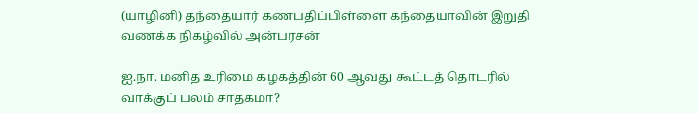(யாழினி) தந்தையார் கணபதிப்பிள்ளை கந்தையாவின் இறுதி வணக்க நிகழ்வில் அன்பரசன்

ஐ.நா. மனித உரிமை கழகத்தின் 60 ஆவது கூட்டத் தொடரில் வாக்குப் பலம் சாதகமா?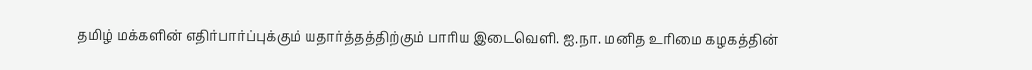தமிழ் மக்களின் எதிர்பார்ப்புக்கும் யதார்த்தத்திற்கும் பாரிய இடைவெளி. ஐ.நா. மனித உரிமை கழகத்தின்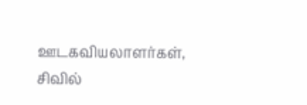ஊடகவியலாளர்கள், சிவில்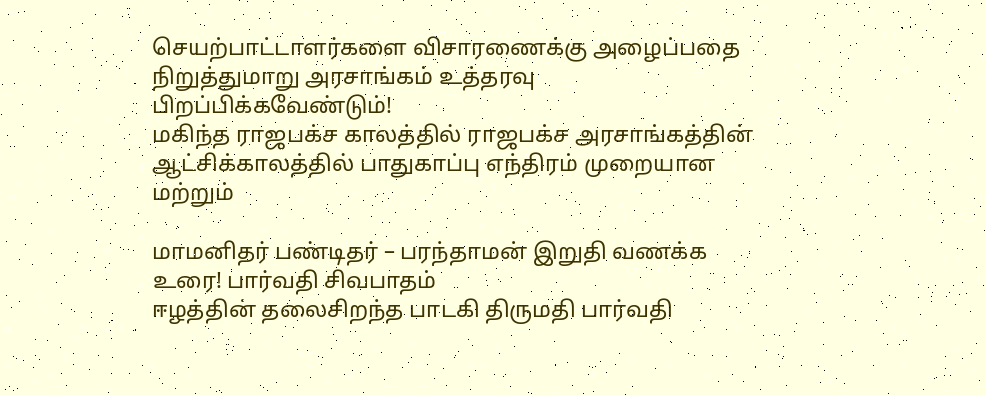செயற்பாட்டாளர்களை விசாரணைக்கு அழைப்பதை நிறுத்துமாறு அரசாங்கம் உத்தரவு பிறப்பிக்கவேண்டும்!
மகிந்த ராஜபக்ச காலத்தில் ராஜபக்ச அரசாங்கத்தின் ஆட்சிக்காலத்தில் பாதுகாப்பு எந்திரம் முறையான மற்றும்

மாமனிதர் பண்டிதர் – பரந்தாமன் இறுதி வணக்க உரை! பார்வதி சிவபாதம்
ஈழத்தின் தலைசிறந்த பாடகி திருமதி பார்வதி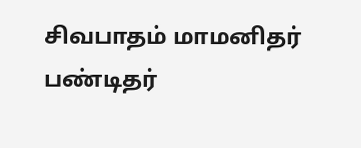சிவபாதம் மாமனிதர் பண்டிதர்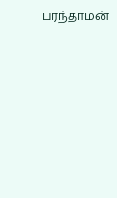பரந்தாமன்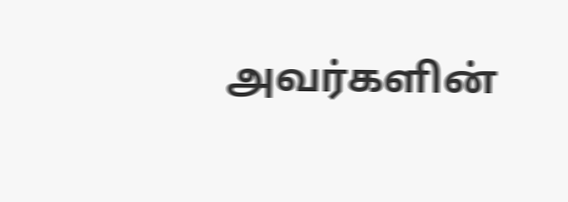அவர்களின்